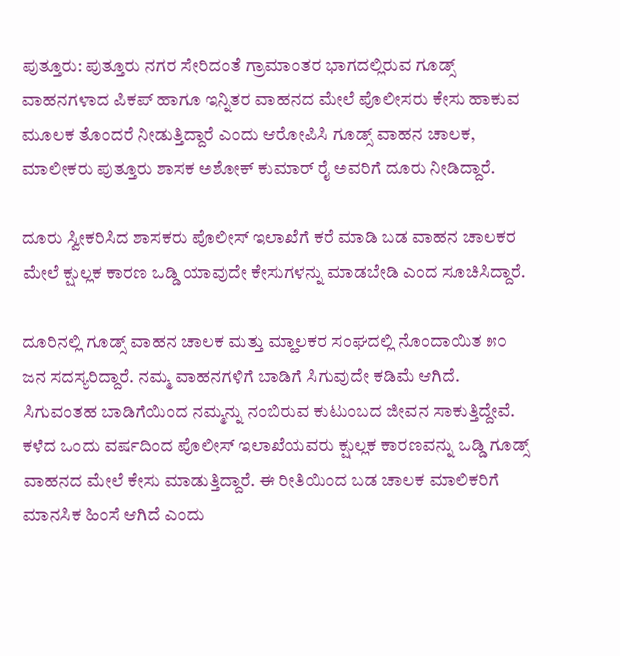ಪುತ್ತೂರು: ಪುತ್ತೂರು ನಗರ ಸೇರಿದಂತೆ ಗ್ರಾಮಾಂತರ ಭಾಗದಲ್ಲಿರುವ ಗೂಡ್ಸ್ ವಾಹನಗಳಾದ ಪಿಕಪ್ ಹಾಗೂ ಇನ್ನಿತರ ವಾಹನದ ಮೇಲೆ ಪೊಲೀಸರು ಕೇಸು ಹಾಕುವ ಮೂಲಕ ತೊಂದರೆ ನೀಡುತ್ತಿದ್ದಾರೆ ಎಂದು ಆರೋಪಿಸಿ ಗೂಡ್ಸ್ ವಾಹನ ಚಾಲಕ, ಮಾಲೀಕರು ಪುತ್ತೂರು ಶಾಸಕ ಅಶೋಕ್ ಕುಮಾರ್ ರೈ ಅವರಿಗೆ ದೂರು ನೀಡಿದ್ದಾರೆ.

ದೂರು ಸ್ವೀಕರಿಸಿದ ಶಾಸಕರು ಪೊಲೀಸ್ ಇಲಾಖೆಗೆ ಕರೆ ಮಾಡಿ ಬಡ ವಾಹನ ಚಾಲಕರ ಮೇಲೆ ಕ್ಷುಲ್ಲಕ ಕಾರಣ ಒಡ್ಡಿ ಯಾವುದೇ ಕೇಸುಗಳನ್ನು ಮಾಡಬೇಡಿ ಎಂದ ಸೂಚಿಸಿದ್ದಾರೆ.

ದೂರಿನಲ್ಲಿ ಗೂಡ್ಸ್ ವಾಹನ ಚಾಲಕ ಮತ್ತು ಮ್ಹಾಲಕರ ಸಂಘದಲ್ಲಿ ನೊಂದಾಯಿತ ೫೦ ಜನ ಸದಸ್ಯರಿದ್ದಾರೆ. ನಮ್ಮ ವಾಹನಗಳಿಗೆ ಬಾಡಿಗೆ ಸಿಗುವುದೇ ಕಡಿಮೆ ಆಗಿದೆ. ಸಿಗುವಂತಹ ಬಾಡಿಗೆಯಿಂದ ನಮ್ಮನ್ನು ನಂಬಿರುವ ಕುಟುಂಬದ ಜೀವನ ಸಾಕುತ್ತಿದ್ದೇವೆ. ಕಳೆದ ಒಂದು ವರ್ಷದಿಂದ ಪೊಲೀಸ್ ಇಲಾಖೆಯವರು ಕ್ಷುಲ್ಲಕ ಕಾರಣವನ್ನು ಒಡ್ಡಿ ಗೂಡ್ಸ್ ವಾಹನದ ಮೇಲೆ ಕೇಸು ಮಾಡುತ್ತಿದ್ದಾರೆ. ಈ ರೀತಿಯಿಂದ ಬಡ ಚಾಲಕ ಮಾಲಿಕರಿಗೆ ಮಾನಸಿಕ ಹಿಂಸೆ ಆಗಿದೆ ಎಂದು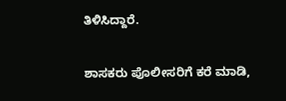ತಿಳಿಸಿದ್ದಾರೆ.

ಶಾಸಕರು ಪೊಲೀಸರಿಗೆ ಕರೆ ಮಾಡಿ,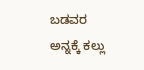ಬಡವರ ಅನ್ನಕ್ಕೆ ಕಲ್ಲು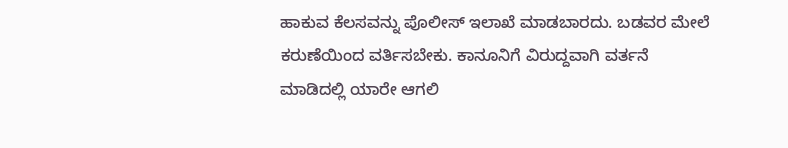ಹಾಕುವ ಕೆಲಸವನ್ನು ಪೊಲೀಸ್ ಇಲಾಖೆ ಮಾಡಬಾರದು. ಬಡವರ ಮೇಲೆ ಕರುಣೆಯಿಂದ ವರ್ತಿಸಬೇಕು. ಕಾನೂನಿಗೆ ವಿರುದ್ದವಾಗಿ ವರ್ತನೆ ಮಾಡಿದಲ್ಲಿ ಯಾರೇ ಆಗಲಿ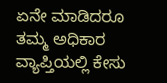ಏನೇ ಮಾಡಿದರೂ ತಮ್ಮ ಅಧಿಕಾರ ವ್ಯಾಪ್ತಿಯಲ್ಲಿ ಕೇಸು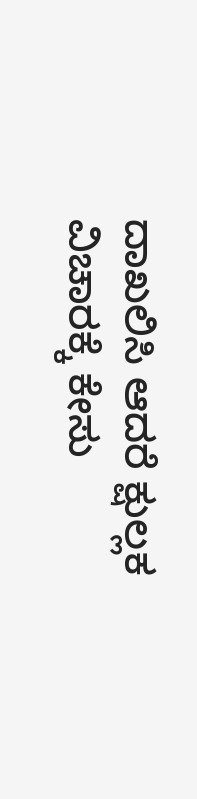ದಾಖಲಿಸಿ ಆದರೆ ಕ್ಷುಲ್ಲಕ ವಿಚಾರಕ್ಕೆ ಕೇಸು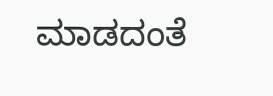ಮಾಡದಂತೆ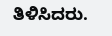ತಿಳಿಸಿದರು.